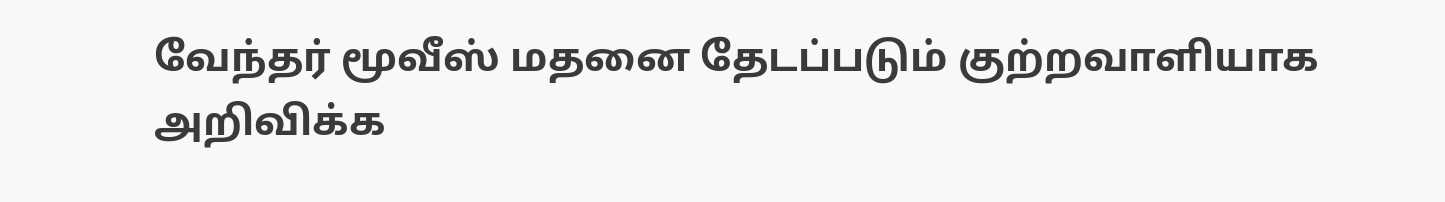வேந்தர் மூவீஸ் மதனை தேடப்படும் குற்றவாளியாக அறிவிக்க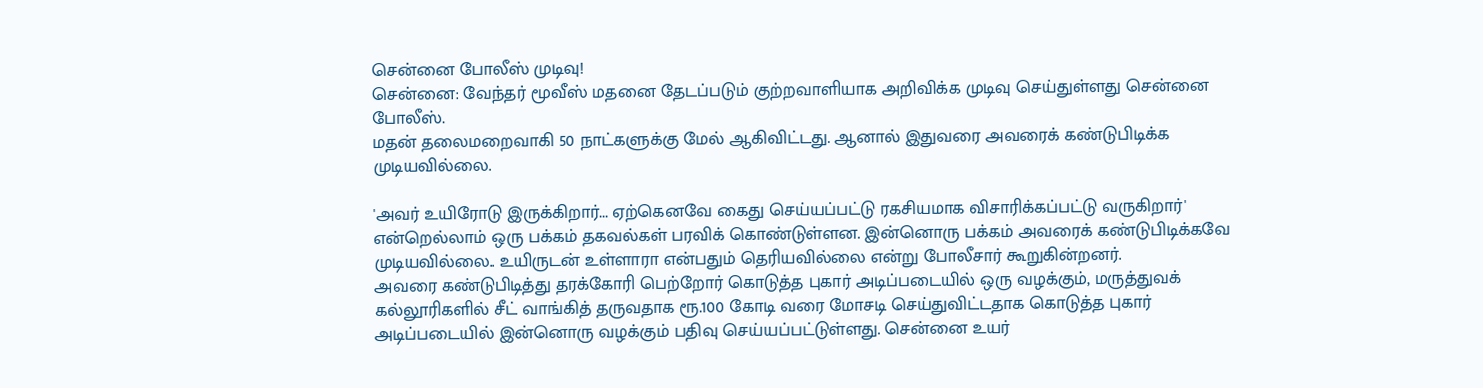சென்னை போலீஸ் முடிவு!
சென்னை: வேந்தர் மூவீஸ் மதனை தேடப்படும் குற்றவாளியாக அறிவிக்க முடிவு செய்துள்ளது சென்னை போலீஸ்.
மதன் தலைமறைவாகி 50 நாட்களுக்கு மேல் ஆகிவிட்டது. ஆனால் இதுவரை அவரைக் கண்டுபிடிக்க முடியவில்லை.

'அவர் உயிரோடு இருக்கிறார்... ஏற்கெனவே கைது செய்யப்பட்டு ரகசியமாக விசாரிக்கப்பட்டு வருகிறார்' என்றெல்லாம் ஒரு பக்கம் தகவல்கள் பரவிக் கொண்டுள்ளன. இன்னொரு பக்கம் அவரைக் கண்டுபிடிக்கவே முடியவில்லை.. உயிருடன் உள்ளாரா என்பதும் தெரியவில்லை என்று போலீசார் கூறுகின்றனர்.
அவரை கண்டுபிடித்து தரக்கோரி பெற்றோர் கொடுத்த புகார் அடிப்படையில் ஒரு வழக்கும், மருத்துவக் கல்லூரிகளில் சீட் வாங்கித் தருவதாக ரூ.100 கோடி வரை மோசடி செய்துவிட்டதாக கொடுத்த புகார் அடிப்படையில் இன்னொரு வழக்கும் பதிவு செய்யப்பட்டுள்ளது. சென்னை உயர்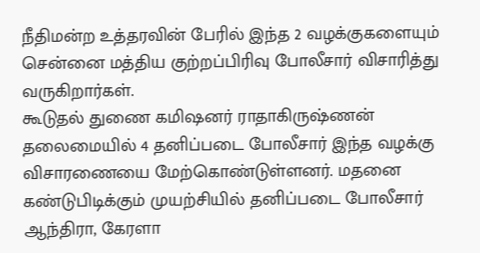நீதிமன்ற உத்தரவின் பேரில் இந்த 2 வழக்குகளையும் சென்னை மத்திய குற்றப்பிரிவு போலீசார் விசாரித்து வருகிறார்கள்.
கூடுதல் துணை கமிஷனர் ராதாகிருஷ்ணன் தலைமையில் 4 தனிப்படை போலீசார் இந்த வழக்கு விசாரணையை மேற்கொண்டுள்ளனர். மதனை கண்டுபிடிக்கும் முயற்சியில் தனிப்படை போலீசார் ஆந்திரா, கேரளா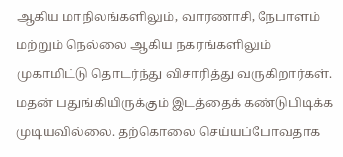ஆகிய மாநிலங்களிலும், வாரணாசி, நேபாளம் மற்றும் நெல்லை ஆகிய நகரங்களிலும் முகாமிட்டு தொடர்ந்து விசாரித்து வருகிறார்கள்.
மதன் பதுங்கியிருக்கும் இடத்தைக் கண்டுபிடிக்க முடியவில்லை. தற்கொலை செய்யப்போவதாக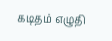கடிதம் எழுதி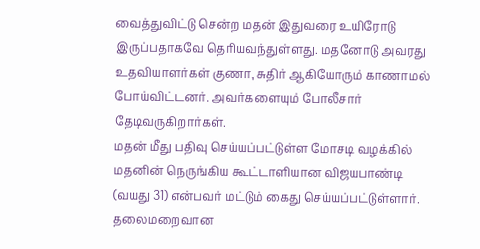வைத்துவிட்டு சென்ற மதன் இதுவரை உயிரோடு இருப்பதாகவே தெரியவந்துள்ளது. மதனோடு அவரது உதவியாளர்கள் குணா, சுதிர் ஆகியோரும் காணாமல் போய்விட்டனர். அவர்களையும் போலீசார் தேடிவருகிறார்கள்.
மதன் மீது பதிவு செய்யப்பட்டுள்ள மோசடி வழக்கில் மதனின் நெருங்கிய கூட்டாளியான விஜயபாண்டி (வயது 31) என்பவர் மட்டும் கைது செய்யப்பட்டுள்ளார்.
தலைமறைவான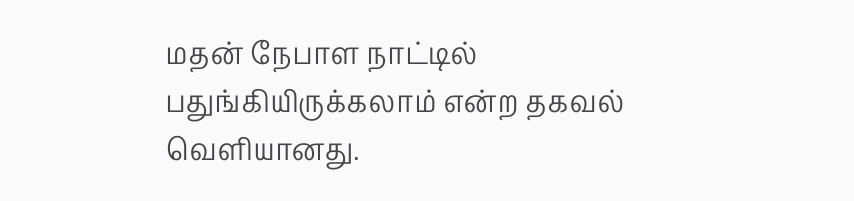மதன் நேபாள நாட்டில் பதுங்கியிருக்கலாம் என்ற தகவல் வெளியானது.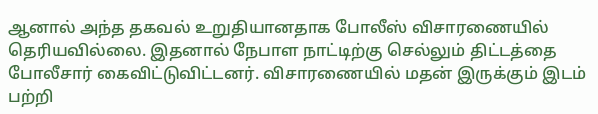ஆனால் அந்த தகவல் உறுதியானதாக போலீஸ் விசாரணையில் தெரியவில்லை. இதனால் நேபாள நாட்டிற்கு செல்லும் திட்டத்தை போலீசார் கைவிட்டுவிட்டனர். விசாரணையில் மதன் இருக்கும் இடம் பற்றி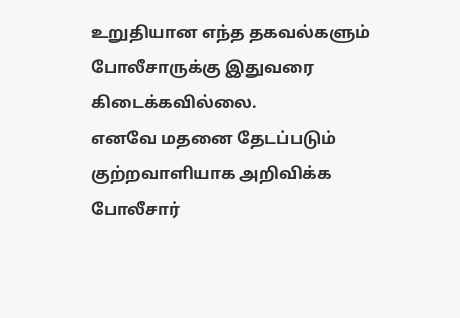உறுதியான எந்த தகவல்களும் போலீசாருக்கு இதுவரை கிடைக்கவில்லை.
எனவே மதனை தேடப்படும் குற்றவாளியாக அறிவிக்க போலீசார்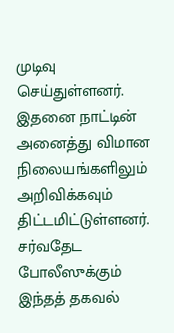முடிவு செய்துள்ளனர். இதனை நாட்டின் அனைத்து விமான நிலையங்களிலும் அறிவிக்கவும் திட்டமிட்டுள்ளனர். சர்வதேட போலீஸுக்கும் இந்தத் தகவல்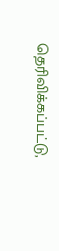தெரிவிக்கப்பட்டு,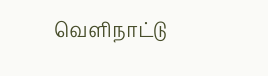வெளிநாட்டு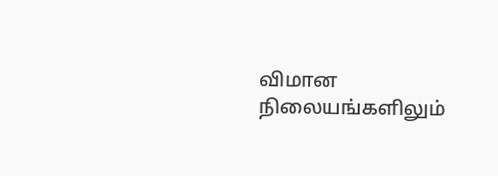விமான நிலையங்களிலும்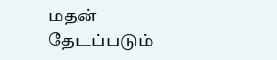மதன் தேடப்படும்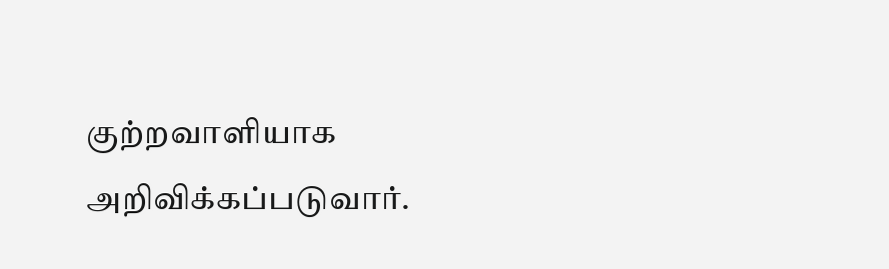குற்றவாளியாக அறிவிக்கப்படுவார்.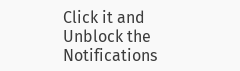Click it and Unblock the Notifications